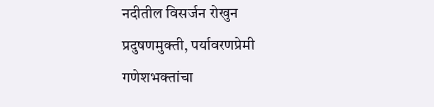नदीतील विसर्जन रोखुन प्रदुषणमुक्ती, पर्यावरणप्रेमी गणेशभक्तांचा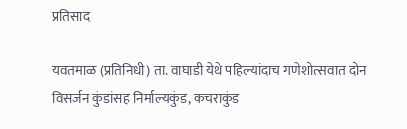प्रतिसाद

यवतमाळ (प्रतिनिधी) ता. वाघाडी येथे पहिल्यांदाच गणेशोत्सवात दोन विसर्जन कुंडांसह निर्माल्यकुंड, कचराकुंड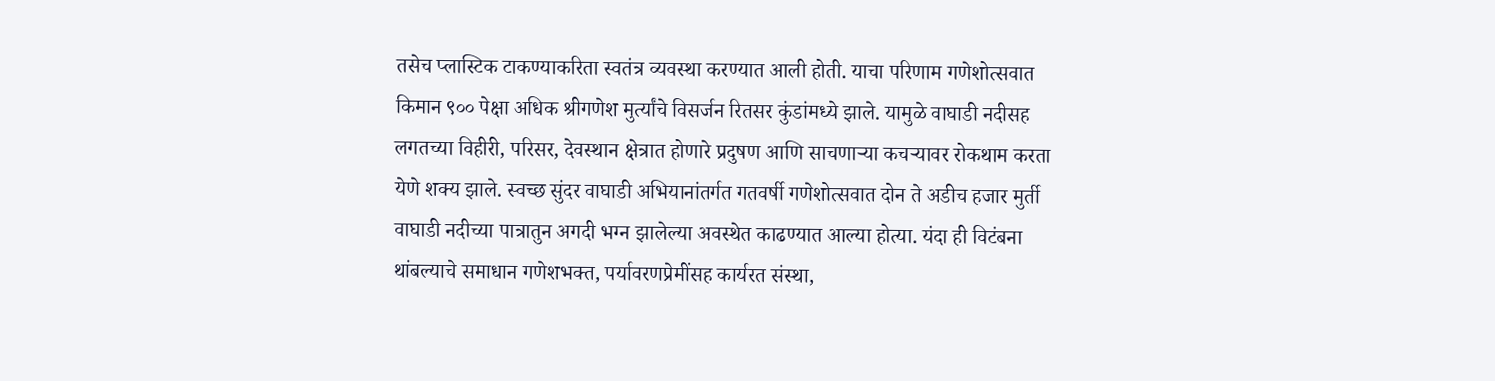तसेच प्लास्टिक टाकण्याकरिता स्वतंत्र व्यवस्था करण्यात आली होती. याचा परिणाम गणेशोत्सवात किमान ९०० पेक्षा अधिक श्रीगणेश मुर्त्यांचे विसर्जन रितसर कुंडांमध्ये झाले. यामुळे वाघाडी नदीसह लगतच्या विहीरी, परिसर, देवस्थान क्षेत्रात होणारे प्रदुषण आणि साचणाऱ्या कचऱ्यावर रोकथाम करता येणे शक्य झाले. स्वच्छ सुंदर वाघाडी अभियानांतर्गत गतवर्षी गणेशोत्सवात दोन ते अडीच हजार मुर्ती वाघाडी नदीच्या पात्रातुन अगदी भग्न झालेल्या अवस्थेत काढण्यात आल्या होत्या. यंदा ही विटंबना थांबल्याचे समाधान गणेशभक्त, पर्यावरणप्रेमींसह कार्यरत संस्था,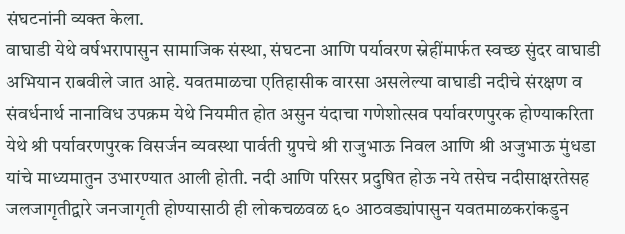संघटनांनी व्यक्त केला.
वाघाडी येथे वर्षभरापासुन सामाजिक संस्था, संघटना आणि पर्यावरण स्नेहींमार्फत स्वच्छ सुंदर वाघाडी अभियान राबवीले जात आहे. यवतमाळचा एतिहासीक वारसा असलेल्या वाघाडी नदीचे संरक्षण व संवर्धनार्थ नानाविध उपक्रम येथे नियमीत होत असुन यंदाचा गणेशोत्सव पर्यावरणपुरक होण्याकरिता येथे श्री पर्यावरणपुरक विसर्जन व्यवस्था पार्वती ग्रुपचे श्री राजुभाऊ निवल आणि श्री अजुभाऊ मुंधडा यांचे माध्यमातुन उभारण्यात आली होती. नदी आणि परिसर प्रदुषित होऊ नये तसेच नदीसाक्षरतेसह जलजागृतीद्वारे जनजागृती होण्यासाठी ही लोकचळवळ ६० आठवड्यांपासुन यवतमाळकरांकडुन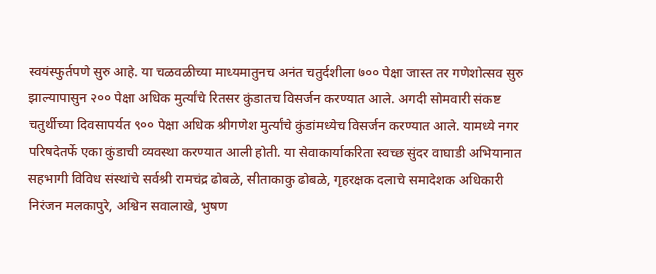स्वयंस्फुर्तपणे सुरु आहे. या चळवळीच्या माध्यमातुनच अनंत चतुर्दशीला ७०० पेक्षा जास्त तर गणेशोत्सव सुरु झाल्यापासुन २०० पेक्षा अधिक मुर्त्यांचे रितसर कुंडातच विसर्जन करण्यात आले. अगदी सोमवारी संकष्ट चतुर्थीच्या दिवसापर्यत ९०० पेक्षा अधिक श्रीगणेश मुर्त्यांचे कुंडांमध्येच विसर्जन करण्यात आले. यामध्ये नगर परिषदेतर्फे एका कुंडाची व्यवस्था करण्यात आली होती. या सेवाकार्याकरिता स्वच्छ सुंदर वाघाडी अभियानात सहभागी विविध संस्थांचे सर्वश्री रामचंद्र ढोबळे, सीताकाकु ढोबळे, गृहरक्षक दलाचे समादेशक अधिकारी निरंजन मलकापुरे, अश्विन सवालाखे, भुषण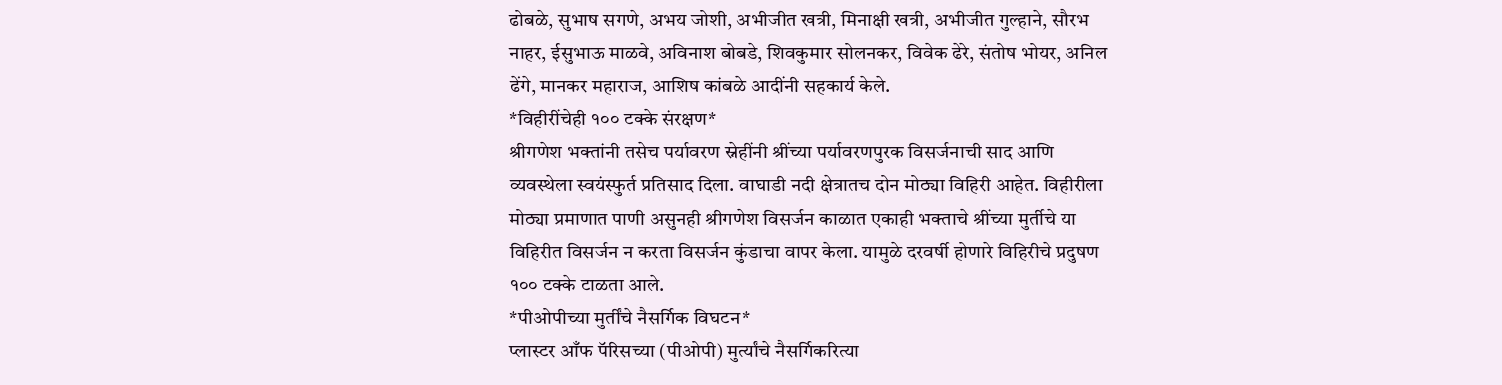ढोबळे, सुभाष सगणे, अभय जोशी, अभीजीत खत्री, मिनाक्षी खत्री, अभीजीत गुल्हाने, सौरभ नाहर, ईसुभाऊ माळवे, अविनाश बोबडे, शिवकुमार सोलनकर, विवेक ढेरे, संतोष भोयर, अनिल ढेंगे, मानकर महाराज, आशिष कांबळे आदींनी सहकार्य केले.
*विहीरींचेही १०० टक्के संरक्षण*
श्रीगणेश भक्तांनी तसेच पर्यावरण स्नेहींनी श्रींच्या पर्यावरणपुरक विसर्जनाची साद आणि व्यवस्थेला स्वयंस्फुर्त प्रतिसाद दिला. वाघाडी नदी क्षेत्रातच दोन मोठ्या विहिरी आहेत. विहीरीला मोठ्या प्रमाणात पाणी असुनही श्रीगणेश विसर्जन काळात एकाही भक्ताचे श्रींच्या मुर्तीचे या विहिरीत विसर्जन न करता विसर्जन कुंडाचा वापर केला. यामुळे दरवर्षी होणारे विहिरीचे प्रदुषण १०० टक्के टाळता आले.
*पीओपीच्या मुर्तींचे नैसर्गिक विघटन*
प्लास्टर आँफ पॅरिसच्या (पीओपी) मुर्त्यांचे नैसर्गिकरित्या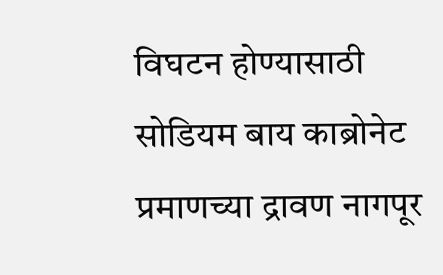विघटन होण्यासाठी सोडियम बाय काब्रोनेट प्रमाणच्या द्रावण नागपूर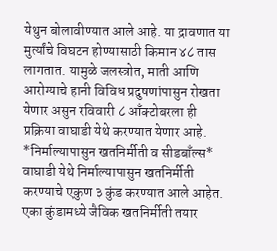येथुन बोलावीण्यात आले आहे. या द्रावणात या मुर्त्यांचे विघटन होण्यासाठी किमान ४८ तास लागतात. यामुळे जलस्त्रोत, माती आणि आरोग्याचे हानी विविध प्रदुषणांपासुन रोखता येणार असुन रविवारी ८ आँक्टोबरला ही प्रक्रिया वाघाडी येथे करण्यात येणार आहे.
*निर्माल्यापासुन खतनिर्मीती व सीडबाँल्स*
वाघाडी येथे निर्माल्यापासुन खतनिर्मीती करण्याचे एकुण ३ कुंड करण्यात आले आहेत. एका कुंडामध्ये जैविक खतनिर्मीती तयार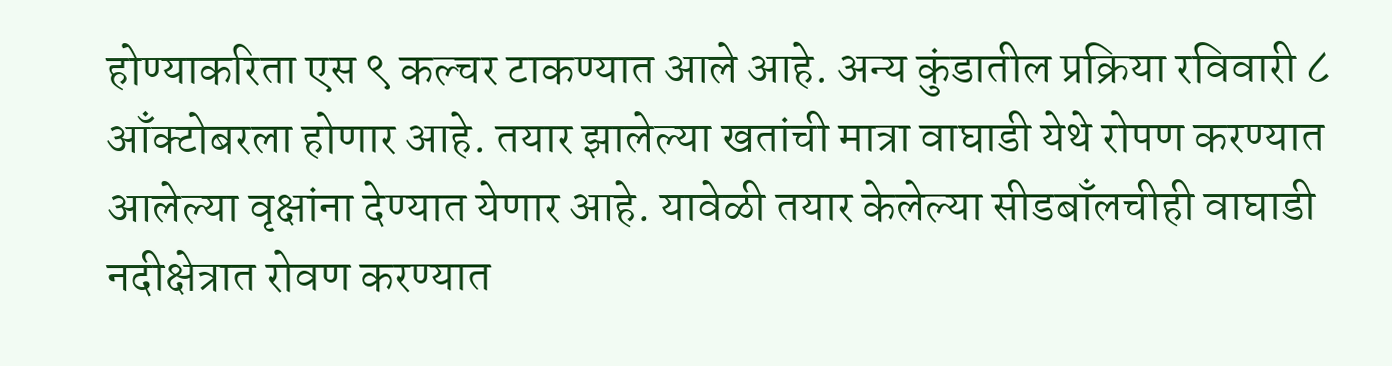होण्याकरिता एस ९ कल्चर टाकण्यात आले आहे. अन्य कुंडातील प्रक्रिया रविवारी ८ आँक्टोबरला होणार आहे. तयार झालेल्या खतांची मात्रा वाघाडी येथे रोपण करण्यात आलेल्या वृक्षांना देण्यात येणार आहे. यावेळी तयार केलेल्या सीडबाँलचीही वाघाडी नदीक्षेत्रात रोवण करण्यात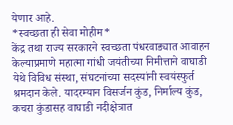येणार आहे.
*स्वच्छता ही सेवा मोहीम*
केंद्र तथा राज्य सरकारने स्वच्छता पंधरवाड्यात आवाहन केल्याप्रमाणे महात्मा गांधी जयंतीच्या निमीत्ताने वाघाडी येथे विविध संस्था, संघटनांच्या सदस्यांनी स्वयंस्फुर्त श्रमदान केले. यादरम्यान विसर्जन कुंड, निर्माल्य कुंड, कचरा कुंडासह वाघाडी नदीक्षेत्रात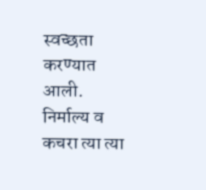स्वच्छता करण्यात आली. निर्माल्य व कचरा त्या त्या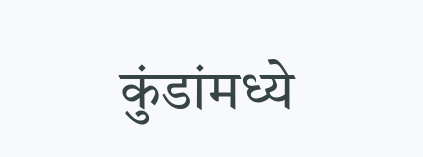कुंडांमध्ये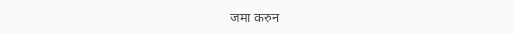जमा करुन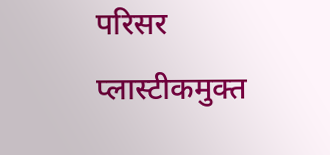परिसर प्लास्टीकमुक्त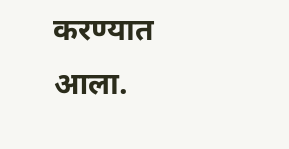करण्यात आला.